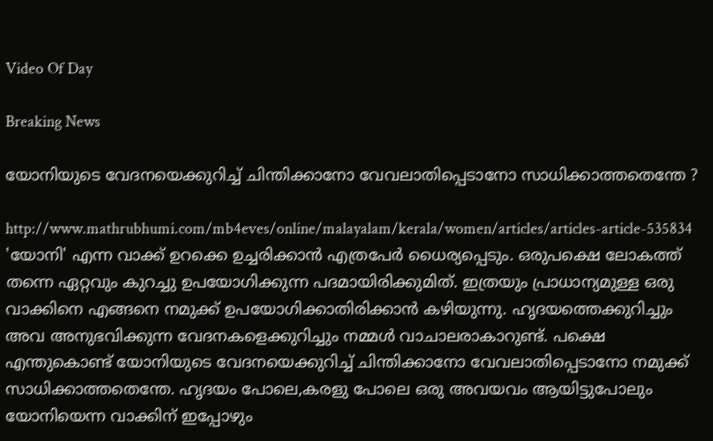Video Of Day

Breaking News

യോനിയുടെ വേദനയെക്കുറിച്ച് ചിന്തിക്കാനോ വേവലാതിപ്പെടാനോ സാധിക്കാത്തതെന്തേ ?

http://www.mathrubhumi.com/mb4eves/online/malayalam/kerala/women/articles/articles-article-535834
'യോനി' എന്ന വാക്ക് ഉറക്കെ ഉച്ചരിക്കാന്‍ എത്രപേര്‍ ധൈര്യപ്പെടും. ഒരുപക്ഷെ ലോകത്ത് തന്നെ ഏറ്റവും കുറച്ചു ഉപയോഗിക്കുന്ന പദമായിരിക്കുമിത്. ഇത്രയും പ്രാധാന്യമുള്ള ഒരു വാക്കിനെ എങ്ങനെ നമുക്ക് ഉപയോഗിക്കാതിരിക്കാന്‍ കഴിയുന്നു. ഹൃദയത്തെക്കുറിച്ചും അവ അനുഭവിക്കുന്ന വേദനകളെക്കുറിച്ചും നമ്മള്‍ വാചാലരാകാറുണ്ട്. പക്ഷെ എന്തുകൊണ്ട് യോനിയുടെ വേദനയെക്കുറിച്ച് ചിന്തിക്കാനോ വേവലാതിപ്പെടാനോ നമുക്ക് സാധിക്കാത്തതെന്തേ. ഹൃദയം പോലെ,കരളു പോലെ ഒരു അവയവം ആയിട്ടുപോലും യോനിയെന്ന വാക്കിന് ഇപ്പോഴും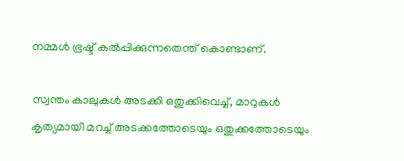നമ്മള്‍ ഭ്രഷ്ട് കല്‍പ്പിക്കുന്നതെന്ത് കൊണ്ടാണ്.

സ്വന്തം കാലുകള്‍ അടക്കി ഒതുക്കിവെച്ച്, മാറുകള്‍ കൃത്യമായി മറച്ച് അടക്കത്തോടെയും ഒതുക്കത്തോടെയും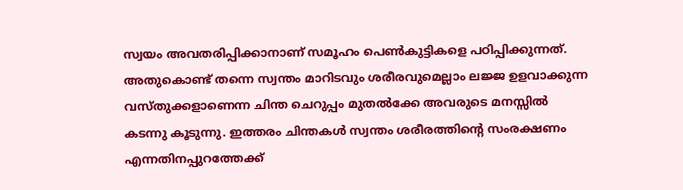സ്വയം അവതരിപ്പിക്കാനാണ് സമൂഹം പെണ്‍കുട്ടികളെ പഠിപ്പിക്കുന്നത്. അതുകൊണ്ട് തന്നെ സ്വന്തം മാറിടവും ശരീരവുമെല്ലാം ലജ്ജ ഉളവാക്കുന്ന വസ്തുക്കളാണെന്ന ചിന്ത ചെറുപ്പം മുതല്‍ക്കേ അവരുടെ മനസ്സില്‍ കടന്നു കൂടുന്നു. ഇത്തരം ചിന്തകള്‍ സ്വന്തം ശരീരത്തിന്റെ സംരക്ഷണം എന്നതിനപ്പുറത്തേക്ക്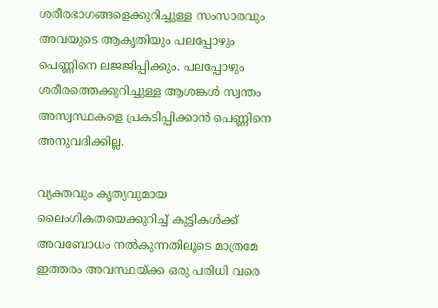ശരീരഭാഗങ്ങളെക്കുറിച്ചുള്ള സംസാരവും അവയുടെ ആകൃതിയും പലപ്പോഴും പെണ്ണിനെ ലജജിപ്പിക്കും. പലപ്പോഴും ശരീരത്തെക്കുറിച്ചുള്ള ആശങ്കള്‍ സ്വന്തം അസ്വസ്ഥകളെ പ്രകടിപ്പിക്കാന്‍ പെണ്ണിനെ അനുവദിക്കില്ല.

വ്യക്തവും കൃത്യവുമായ ലൈംഗികതയെക്കുറിച്ച് കുട്ടികള്‍ക്ക് അവബോധം നല്‍കുന്നതിലൂടെ മാത്രമേ ഇത്തരം അവസ്ഥയ്ക്ക ഒരു പരിധി വരെ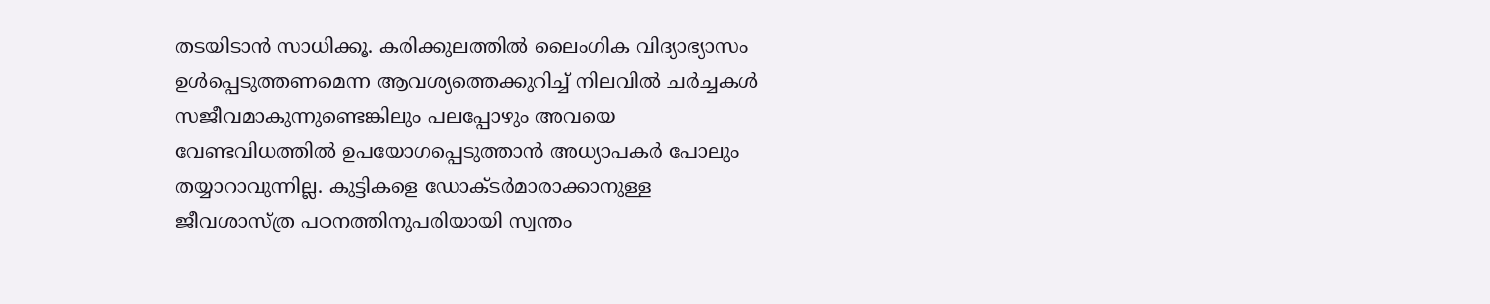തടയിടാന്‍ സാധിക്കൂ. കരിക്കുലത്തില്‍ ലൈംഗിക വിദ്യാഭ്യാസം ഉള്‍പ്പെടുത്തണമെന്ന ആവശ്യത്തെക്കുറിച്ച് നിലവില്‍ ചര്‍ച്ചകള്‍ സജീവമാകുന്നുണ്ടെങ്കിലും പലപ്പോഴും അവയെ വേണ്ടവിധത്തില്‍ ഉപയോഗപ്പെടുത്താന്‍ അധ്യാപകര്‍ പോലും തയ്യാറാവുന്നില്ല. കുട്ടികളെ ഡോക്ടര്‍മാരാക്കാനുള്ള ജീവശാസ്ത്ര പഠനത്തിനുപരിയായി സ്വന്തം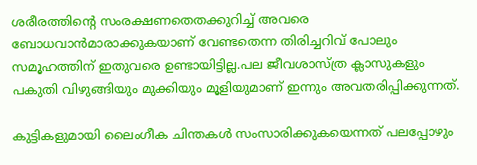ശരീരത്തിന്റെ സംരക്ഷണതെതക്കുറിച്ച് അവരെ ബോധവാന്‍മാരാക്കുകയാണ് വേണ്ടതെന്ന തിരിച്ചറിവ് പോലും സമൂഹത്തിന് ഇതുവരെ ഉണ്ടായിട്ടില്ല.പല ജീവശാസ്ത്ര ക്ലാസുകളും പകുതി വിഴുങ്ങിയും മുക്കിയും മൂളിയുമാണ് ഇന്നും അവതരിപ്പിക്കുന്നത്.

കുട്ടികളുമായി ലൈംഗീക ചിന്തകള്‍ സംസാരിക്കുകയെന്നത് പലപ്പോഴും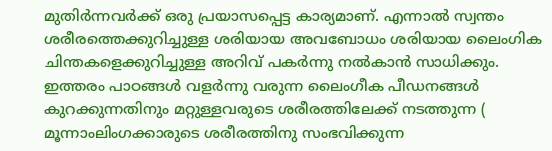മുതിര്‍ന്നവര്‍ക്ക് ഒരു പ്രയാസപ്പെട്ട കാര്യമാണ്. എന്നാല്‍ സ്വന്തം ശരീരത്തെക്കുറിച്ചുള്ള ശരിയായ അവബോധം ശരിയായ ലൈംഗിക ചിന്തകളെക്കുറിച്ചുള്ള അറിവ് പകര്‍ന്നു നല്‍കാന്‍ സാധിക്കും. ഇത്തരം പാഠങ്ങള്‍ വളര്‍ന്നു വരുന്ന ലൈംഗീക പീഡനങ്ങള്‍ കുറക്കുന്നതിനും മറ്റുള്ളവരുടെ ശരീരത്തിലേക്ക് നടത്തുന്ന ( മൂന്നാംലിംഗക്കാരുടെ ശരീരത്തിനു സംഭവിക്കുന്ന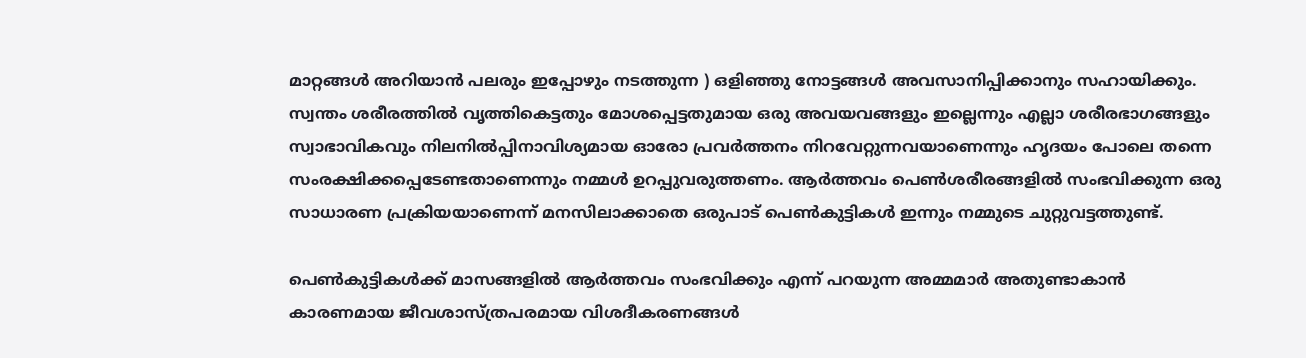മാറ്റങ്ങള്‍ അറിയാന്‍ പലരും ഇപ്പോഴും നടത്തുന്ന ) ഒളിഞ്ഞു നോട്ടങ്ങള്‍ അവസാനിപ്പിക്കാനും സഹായിക്കും. സ്വന്തം ശരീരത്തില്‍ വൃത്തികെട്ടതും മോശപ്പെട്ടതുമായ ഒരു അവയവങ്ങളും ഇല്ലെന്നും എല്ലാ ശരീരഭാഗങ്ങളും സ്വാഭാവികവും നിലനില്‍പ്പിനാവിശ്യമായ ഓരോ പ്രവര്‍ത്തനം നിറവേറ്റുന്നവയാണെന്നും ഹൃദയം പോലെ തന്നെ സംരക്ഷിക്കപ്പെടേണ്ടതാണെന്നും നമ്മള്‍ ഉറപ്പുവരുത്തണം. ആര്‍ത്തവം പെണ്‍ശരീരങ്ങളില്‍ സംഭവിക്കുന്ന ഒരു സാധാരണ പ്രക്രിയയാണെന്ന് മനസിലാക്കാതെ ഒരുപാട് പെണ്‍കുട്ടികള്‍ ഇന്നും നമ്മുടെ ചുറ്റുവട്ടത്തുണ്ട്.

പെണ്‍കുട്ടികള്‍ക്ക് മാസങ്ങളില്‍ ആര്‍ത്തവം സംഭവിക്കും എന്ന് പറയുന്ന അമ്മമാര്‍ അതുണ്ടാകാന്‍ കാരണമായ ജീവശാസ്ത്രപരമായ വിശദീകരണങ്ങള്‍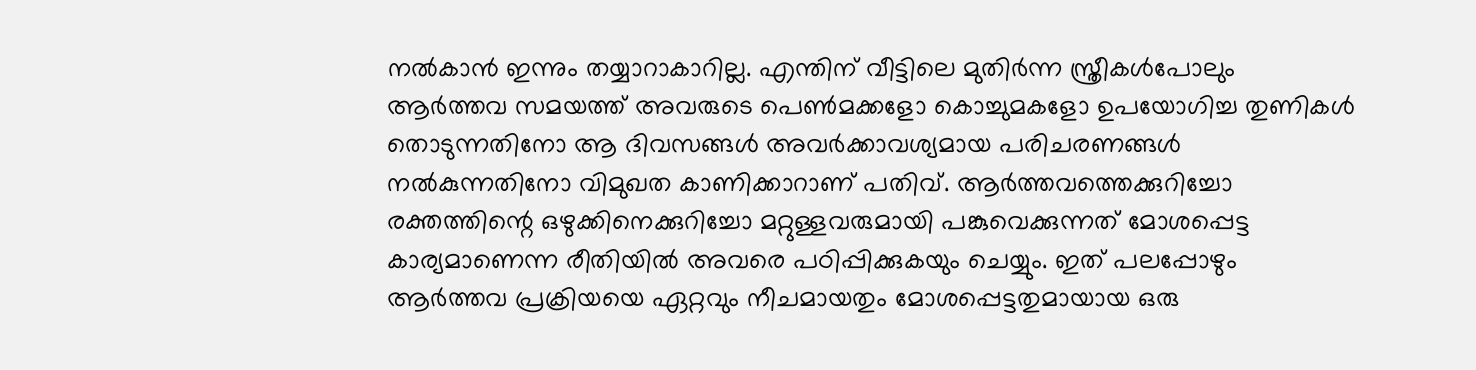നല്‍കാന്‍ ഇന്നും തയ്യാറാകാറില്ല. എന്തിന് വീട്ടിലെ മുതിര്‍ന്ന സ്ത്രീകള്‍പോലും ആര്‍ത്തവ സമയത്ത് അവരുടെ പെണ്‍മക്കളോ കൊച്ചുമകളോ ഉപയോഗിച്ച തുണികള്‍ തൊടുന്നതിനോ ആ ദിവസങ്ങള്‍ അവര്‍ക്കാവശ്യമായ പരിചരണങ്ങള്‍ നല്‍കുന്നതിനോ വിമുഖത കാണിക്കാറാണ് പതിവ്. ആര്‍ത്തവത്തെക്കുറിച്ചോ രക്തത്തിന്റെ ഒഴുക്കിനെക്കുറിച്ചോ മറ്റുള്ളവരുമായി പങ്കുവെക്കുന്നത് മോശപ്പെട്ട കാര്യമാണെന്ന രീതിയില്‍ അവരെ പഠിപ്പിക്കുകയും ചെയ്യും. ഇത് പലപ്പോഴും ആര്‍ത്തവ പ്രക്രിയയെ ഏറ്റവും നീചമായതും മോശപ്പെട്ടതുമായായ ഒരു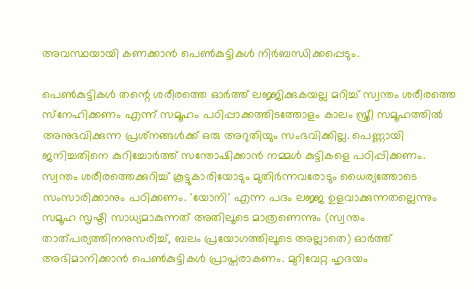അവസ്ഥയായി കണക്കാന്‍ പെണ്‍കുട്ടികള്‍ നിര്‍ബന്ധിക്കപ്പെടും.

പെണ്‍കുട്ടികള്‍ തന്റെ ശരീരത്തെ ഓര്‍ത്ത് ലജ്ജിക്കുകയല്ല മറിച്ച് സ്വന്തം ശരീരത്തെ സ്‌നേഹിക്കണം എന്ന് സമൂഹം പഠിപ്പാക്കത്തിടത്തോളം കാലം സ്ത്രീ സമൂഹത്തില്‍ അനുഭവിക്കുന്ന പ്രശ്‌നങ്ങള്‍ക്ക് ഒരു അറുതിയും സംഭവിക്കില്ല. പെണ്ണായി ജനിച്ചതിനെ കുറിച്ചോര്‍ത്ത് സന്തോഷിക്കാന്‍ നമ്മള്‍ കുട്ടികളെ പഠിപ്പിക്കണം. സ്വന്തം ശരീരത്തെക്കുറിച്ച് കൂട്ടുകാരിയോടും മുതിര്‍ന്നവരോടും ധൈര്യത്തോടെ സംസാരിക്കാനും പഠിക്കണം. 'യോനി' എന്ന പദം ലജ്ജ ഉളവാക്കുന്നതല്ലെന്നും സമൂഹ സൃഷ്ടി സാധ്യമാകുന്നത് അതിലൂടെ മാത്രണെന്നും (സ്വന്തം താത്പര്യത്തിനനുസരിച്ച്, ബലം പ്രയോഗത്തിലൂടെ അല്ലാതെ) ഓര്‍ത്ത് അഭിമാനിക്കാന്‍ പെണ്‍കുട്ടികള്‍ പ്രാപ്തരാകണം. മുറിവേറ്റ ഹൃദയം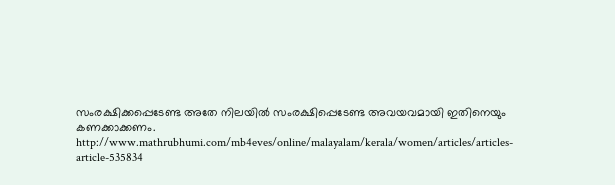സംരക്ഷിക്കപ്പെടേണ്ട അതേ നിലയില്‍ സംരക്ഷിപ്പെടേണ്ട അവയവമായി ഇതിനെയും കണക്കാക്കണം.
http://www.mathrubhumi.com/mb4eves/online/malayalam/kerala/women/articles/articles-article-535834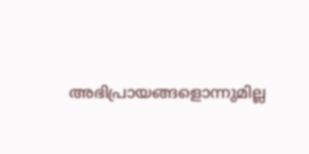അഭിപ്രായങ്ങളൊന്നുമില്ല